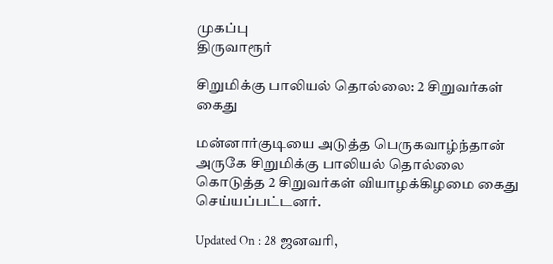முகப்பு
திருவாரூர்

சிறுமிக்கு பாலியல் தொல்லை: 2 சிறுவர்கள் கைது

மன்னார்குடியை அடுத்த பெருகவாழ்ந்தான் அருகே சிறுமிக்கு பாலியல் தொல்லை கொடுத்த 2 சிறுவர்கள் வியாழக்கிழமை கைது செய்யப்பட்டனர்.

Updated On : 28 ஜனவரி,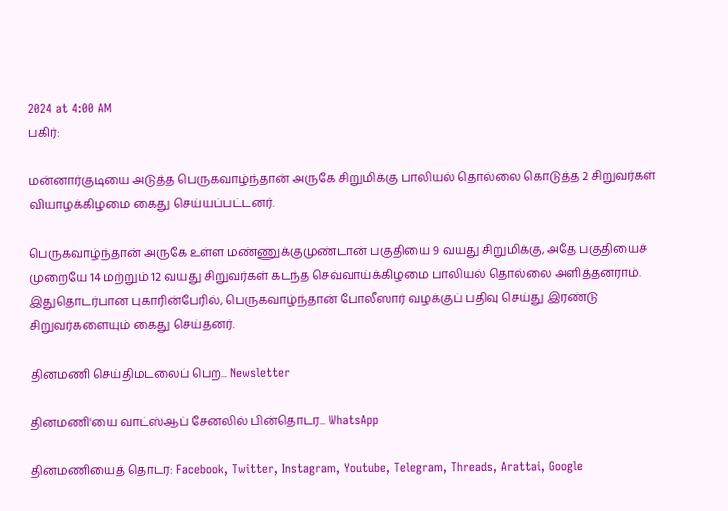2024 at 4:00 AM
பகிர்:

மன்னார்குடியை அடுத்த பெருகவாழ்ந்தான் அருகே சிறுமிக்கு பாலியல் தொல்லை கொடுத்த 2 சிறுவர்கள் வியாழக்கிழமை கைது செய்யப்பட்டனர்.

பெருகவாழ்ந்தான் அருகே உள்ள மண்ணுக்குமுண்டான் பகுதியை 9 வயது சிறுமிக்கு, அதே பகுதியைச் முறையே 14 மற்றும் 12 வயது சிறுவர்கள் கடந்த செவ்வாய்க்கிழமை பாலியல் தொல்லை அளித்தனராம். இதுதொடர்பான புகாரின்பேரில், பெருகவாழ்ந்தான் போலீஸார் வழக்குப் பதிவு செய்து இரண்டு சிறுவர்களையும் கைது செய்தனர்.

தினமணி செய்திமடலைப் பெற... Newsletter

தினமணி'யை வாட்ஸ்ஆப் சேனலில் பின்தொடர... WhatsApp

தினமணியைத் தொடர: Facebook, Twitter, Instagram, Youtube, Telegram, Threads, Arattai, Google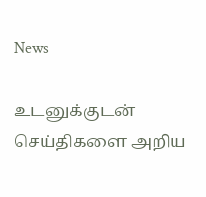News

உடனுக்குடன் செய்திகளை அறிய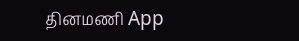தினமணி App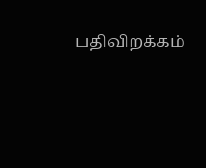பதிவிறக்கம்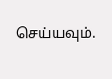செய்யவும்.